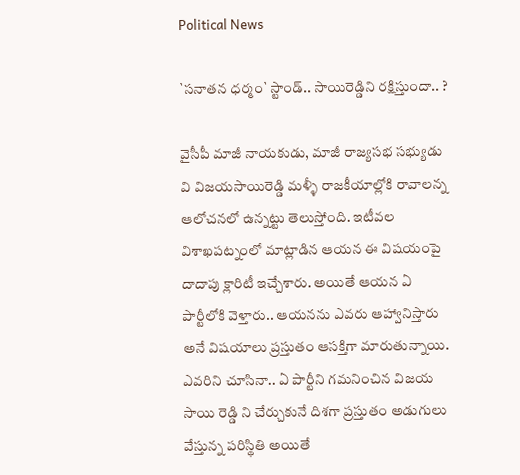Political News

`స‌నాత‌న ధ‌ర్మం` స్టాండ్.. సాయిరెడ్డిని ర‌క్షిస్తుందా.. ?

వైసీపీ మాజీ నాయకుడు, మాజీ రాజ్యసభ సభ్యుడు వి విజయసాయిరెడ్డి మళ్ళీ రాజకీయాల్లోకి రావాలన్న ఆలోచనలో ఉన్నట్టు తెలుస్తోంది. ఇటీవల విశాఖపట్నంలో మాట్లాడిన ఆయన ఈ విషయంపై దాదాపు క్లారిటీ ఇచ్చేశారు. అయితే ఆయన ఏ పార్టీలోకి వెళ్తారు.. ఆయనను ఎవ‌రు ఆహ్వానిస్తారు అనే విషయాలు ప్రస్తుతం ఆసక్తిగా మారుతున్నాయి. ఎవరిని చూసినా.. ఏ పార్టీని గమనించిన విజయ సాయి రెడ్డి ని చేర్చుకునే దిశగా ప్రస్తుతం అడుగులు వేస్తున్న పరిస్థితి అయితే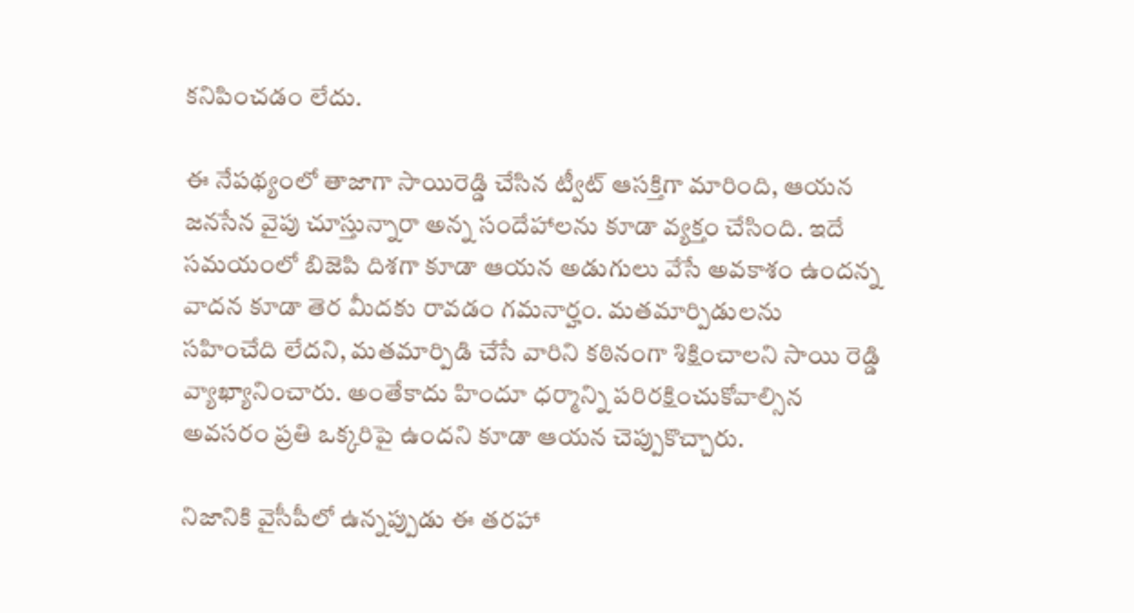కనిపించడం లేదు.

ఈ నేపథ్యంలో తాజాగా సాయిరెడ్డి చేసిన ట్వీట్ ఆసక్తిగా మారింది, ఆయ‌న‌ జనసేన వైపు చూస్తున్నారా అన్న సందేహాలను కూడా వ్యక్తం చేసింది. ఇదే సమయంలో బిజెపి దిశగా కూడా ఆయన అడుగులు వేసే అవకాశం ఉందన్న వాదన కూడా తెర మీదకు రావడం గమనార్హం. మతమార్పిడులను సహించేది లేదని, మతమార్పిడి చేసే వారిని కఠినంగా శిక్షించాలని సాయి రెడ్డి వ్యాఖ్యానించారు. అంతేకాదు హిందూ ధర్మాన్ని పరిరక్షించుకోవాల్సిన అవసరం ప్రతి ఒక్కరిపై ఉందని కూడా ఆయన చెప్పుకొచ్చారు.

నిజానికి వైసీపీలో ఉన్నప్పుడు ఈ తరహా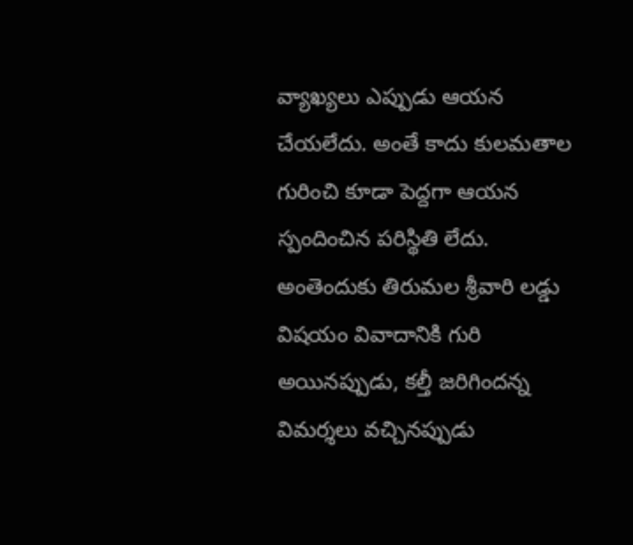వ్యాఖ్యలు ఎప్పుడు ఆయన చేయలేదు. అంతే కాదు కులమతాల గురించి కూడా పెద్దగా ఆయన స్పందించిన పరిస్థితి లేదు. అంతెందుకు తిరుమల శ్రీవారి లడ్డు విషయం వివాదానికి గురి అయినప్పుడు, కల్తీ జరిగిందన్న విమర్శలు వచ్చినప్పుడు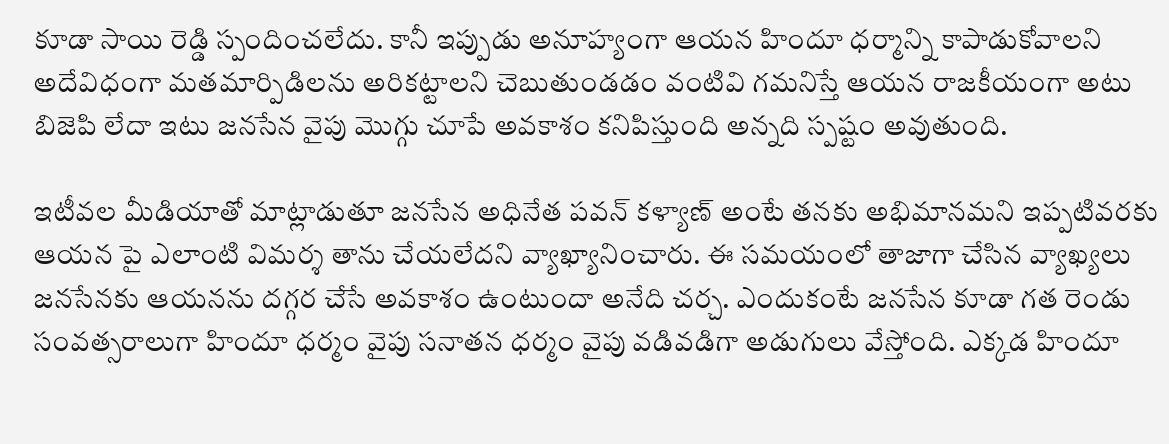కూడా సాయి రెడ్డి స్పందించలేదు. కానీ ఇప్పుడు అనూహ్యంగా ఆయన హిందూ ధర్మాన్ని కాపాడుకోవాలని అదేవిధంగా మతమార్పిడిలను అరికట్టాలని చెబుతుండడం వంటివి గమనిస్తే ఆయన రాజకీయంగా అటు బిజెపి లేదా ఇటు జనసేన వైపు మొగ్గు చూపే అవకాశం కనిపిస్తుంది అన్నది స్పష్టం అవుతుంది.

ఇటీవల మీడియాతో మాట్లాడుతూ జనసేన అధినేత పవన్ కళ్యాణ్ అంటే తనకు అభిమానమని ఇప్పటివరకు ఆయన పై ఎలాంటి విమర్శ తాను చేయలేదని వ్యాఖ్యానించారు. ఈ సమయంలో తాజాగా చేసిన వ్యాఖ్యలు జనసేనకు ఆయనను దగ్గర చేసే అవకాశం ఉంటుందా అనేది చర్చ. ఎందుకంటే జనసేన కూడా గత రెండు సంవత్సరాలుగా హిందూ ధర్మం వైపు సనాతన ధర్మం వైపు వడివడిగా అడుగులు వేస్తోంది. ఎక్కడ హిందూ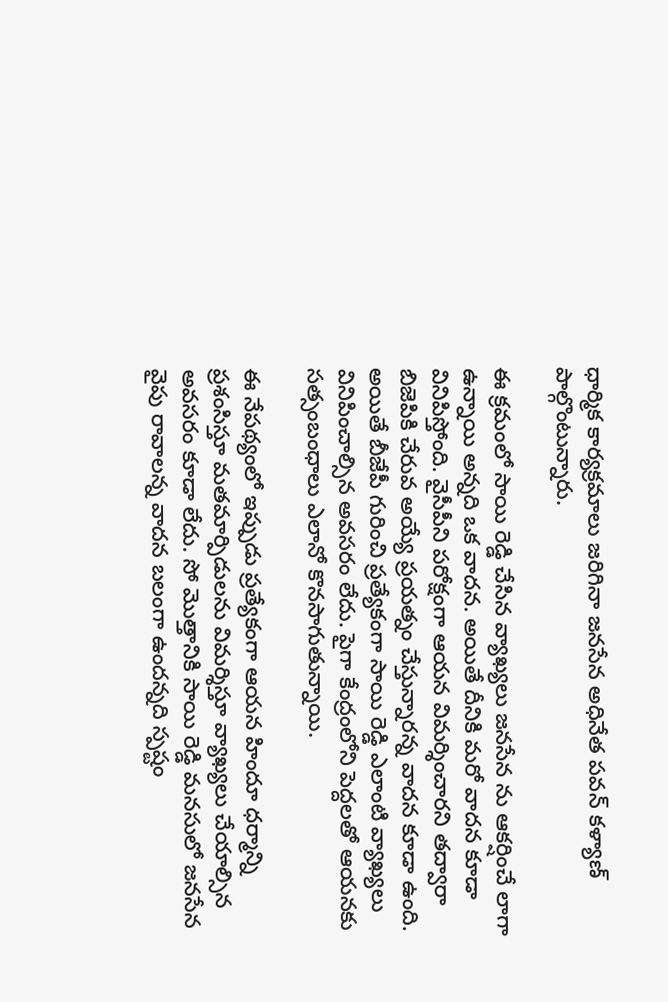ధార్మిక కార్యక్రమాలు జరిగినా జనసేన అధినేత పవన్ కళ్యాణ్ పాల్గొంటున్నారు.

ఈ క్రమంలో సాయి రెడ్డి చేసిన వ్యాఖ్యలు జనసేన ను ఆకర్షించే లాగా ఉన్నాయి అన్నది ఒక వాదన. అయితే దీనికి మరో వాదన కూడా వినిపిస్తోంది. వైసీపీని పరోక్షంగా ఆయన విమర్శించారని తద్వారా బిజెపికి చేరువ అయ్యే ప్రయత్నం చేస్తున్నారన్న వాదన కూడా ఉంది. అయితే బీజేపీ గురించి ప్రత్యేకంగా సాయి రెడ్డి ఎలాంటి వ్యాఖ్య‌లు వినిపించాల్సిన అవసరం లేదు. పైగా కేంద్రంలోని పెద్దలతో ఆయనకు సత్సంబంధాలు ఎలానో కొనసాగుతున్నాయి.

ఈ నేపథ్యంలో ఇప్పుడు ప్రత్యేకంగా ఆయన హిందూ ధర్మాన్ని ప్రశంసిస్తూ మతమార్పిడులను విమర్శిస్తూ వ్యాఖ్యలు చేయాల్సిన అవసరం కూడా లేదు. సో మొత్తానికి సాయి రెడ్డి మనసులో జనసేన వైపు రావాలన్న వాదన బలంగా ఉందన్నది స్పష్టం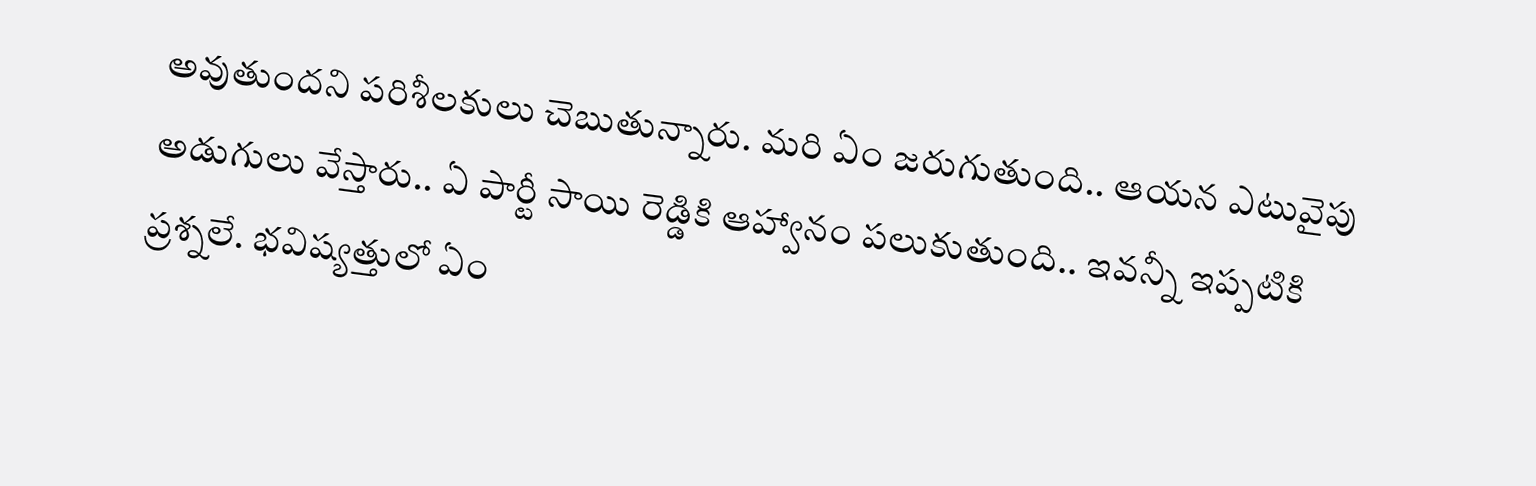అవుతుందని పరిశీలకులు చెబుతున్నారు. మరి ఏం జరుగుతుంది.. ఆయన ఎటువైపు అడుగులు వేస్తారు.. ఏ పార్టీ సాయి రెడ్డికి ఆహ్వానం పలుకుతుంది.. ఇవన్నీ ఇప్ప‌టికి ప్రశ్నలే. భవిష్యత్తులో ఏం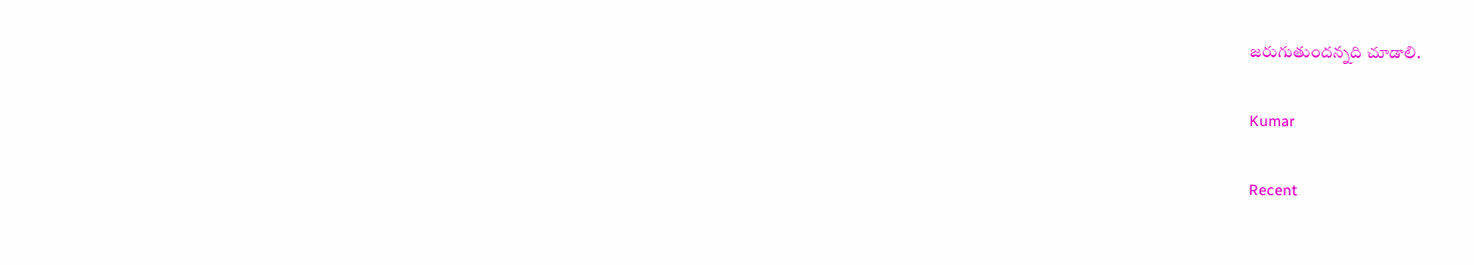జరుగుతుందన్నది చూడాలి.

Kumar

Recent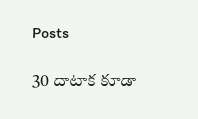Posts

30 దాటాక కూడా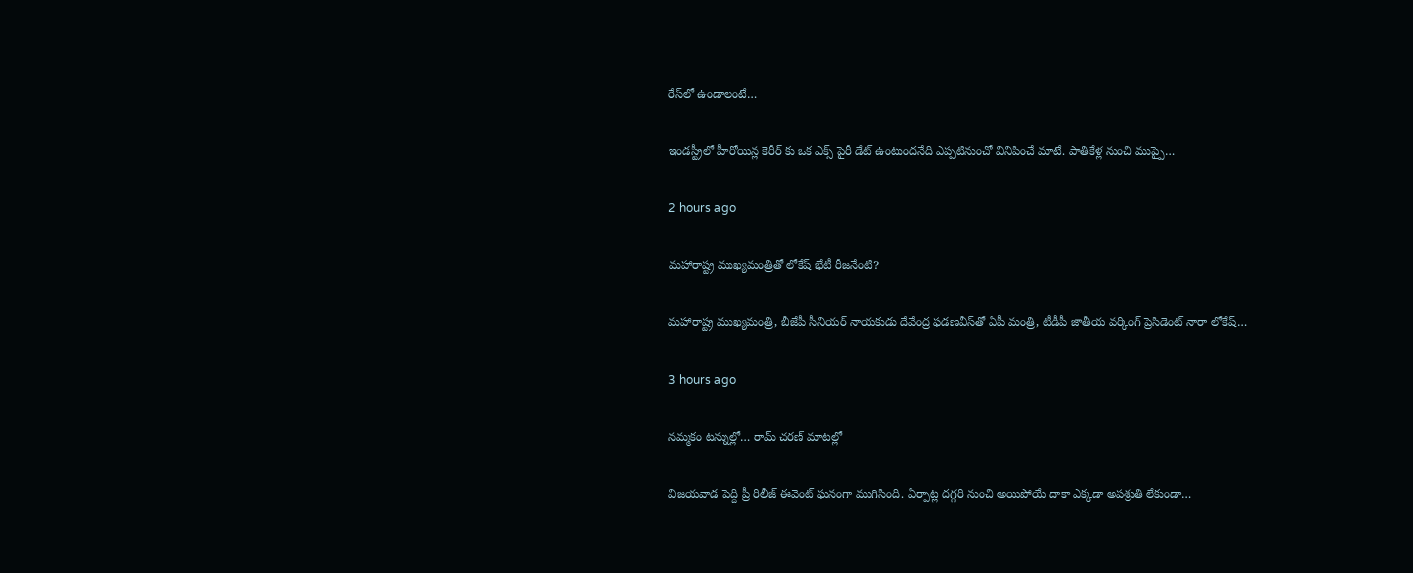రేస్‌లో ఉండాలంటే…

ఇండస్ట్రీలో హీరోయిన్ల కెరీర్ కు ఒక ఎక్స్ పైరీ డేట్ ఉంటుందనేది ఎప్పటినుంచో వినిపించే మాటే. పాతికేళ్ల నుంచి ముప్పై…

2 hours ago

మ‌హారాష్ట్ర ముఖ్య‌మంత్రితో లోకేష్ భేటీ రీజ‌నేంటి?

మ‌హారాష్ట్ర ముఖ్య‌మంత్రి, బీజేపీ సీనియ‌ర్ నాయ‌కుడు దేవేంద్ర ఫ‌డ‌ణవీస్‌తో ఏపీ మంత్రి, టీడీపీ జాతీయ వ‌ర్కింగ్ ప్రెసిడెంట్ నారా లోకేష్…

3 hours ago

నమ్మకం టన్నుల్లో… రామ్ చరణ్ మాటల్లో

విజయవాడ పెద్ది ప్రీ రిలీజ్ ఈవెంట్ ఘనంగా ముగిసింది. ఏర్పాట్ల దగ్గరి నుంచి అయిపోయే దాకా ఎక్కడా అపశ్రుతి లేకుండా…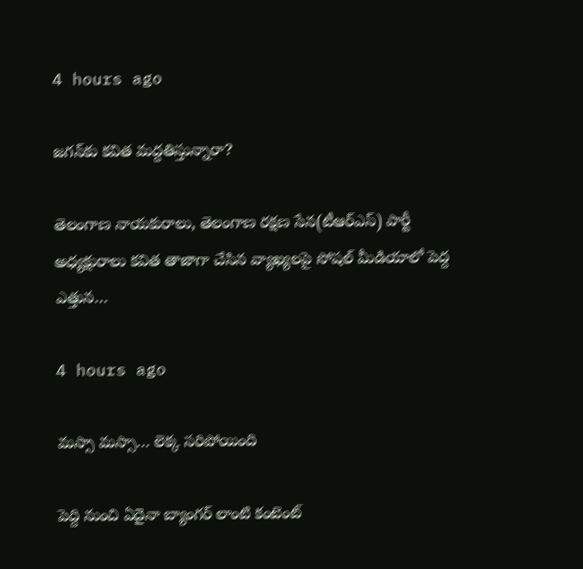4 hours ago

జ‌గ‌న్‌కు క‌విత మ‌ద్ద‌తిస్తున్నారా?

తెలంగాణ నాయ‌కురాలు, తెలంగాణ ర‌క్ష‌ణ సేన‌(టీఆర్ఎస్‌) పార్టీ అధ్య‌క్షురాలు క‌విత తాజాగా చేసిన వ్యాఖ్య‌ల‌పై సోష‌ల్ మీడియాలో పెద్ద ఎత్తున…

4 hours ago

మస్సా మస్సా… లెక్క సరిపోయింది

పెద్ది నుంచి ఏదైనా బ్యాంగర్ లాంటి కంటెంట్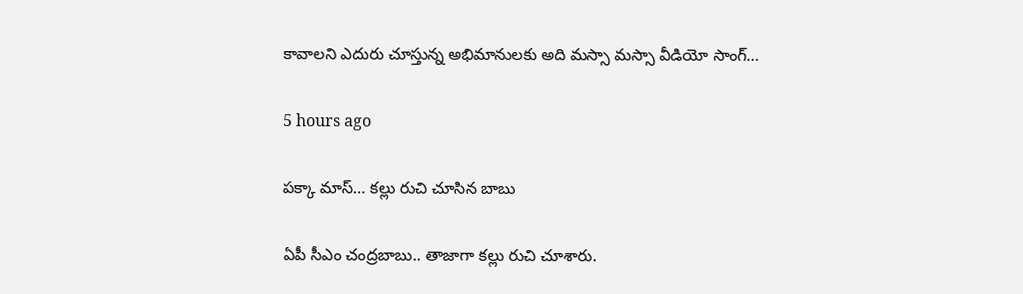కావాలని ఎదురు చూస్తున్న అభిమానులకు అది మస్సా మస్సా వీడియో సాంగ్…

5 hours ago

ప‌క్కా మాస్… క‌ల్లు రుచి చూసిన బాబు

ఏపీ సీఎం చంద్ర‌బాబు.. తాజాగా క‌ల్లు రుచి చూశారు.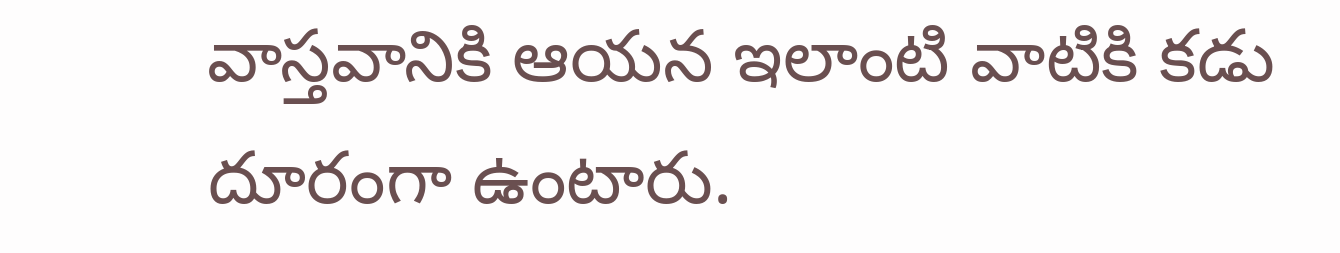వాస్త‌వానికి ఆయ‌న ఇలాంటి వాటికి క‌డు దూరంగా ఉంటారు.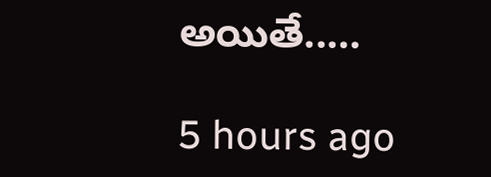అయితే..…

5 hours ago